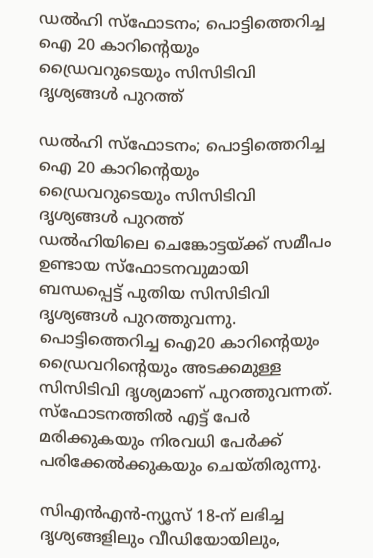ഡല്‍ഹി സ്‌ഫോടനം; പൊട്ടിത്തെറിച്ച ഐ 20 കാറിന്റെയും ഡ്രൈവറുടെയും സിസിടിവി ദൃശ്യങ്ങള്‍ പുറത്ത്

ഡല്‍ഹി സ്‌ഫോടനം; പൊട്ടിത്തെറിച്ച ഐ 20 കാറിന്റെയും ഡ്രൈവറുടെയും സിസിടിവി ദൃശ്യങ്ങള്‍ പുറത്ത്
ഡല്‍ഹിയിലെ ചെങ്കോട്ടയ്ക്ക് സമീപം ഉണ്ടായ സ്‌ഫോടനവുമായി ബന്ധപ്പെട്ട് പുതിയ സിസിടിവി ദൃശ്യങ്ങള്‍ പുറത്തുവന്നു. പൊട്ടിത്തെറിച്ച ഐ20 കാറിന്റെയും ഡ്രൈവറിന്റെയും അടക്കമുള്ള സിസിടിവി ദൃശ്യമാണ് പുറത്തുവന്നത്. സ്‌ഫോടനത്തില്‍ എട്ട് പേര്‍ മരിക്കുകയും നിരവധി പേര്‍ക്ക് പരിക്കേല്‍ക്കുകയും ചെയ്തിരുന്നു.

സിഎന്‍എന്‍-ന്യൂസ് 18-ന് ലഭിച്ച ദൃശ്യങ്ങളിലും വീഡിയോയിലും,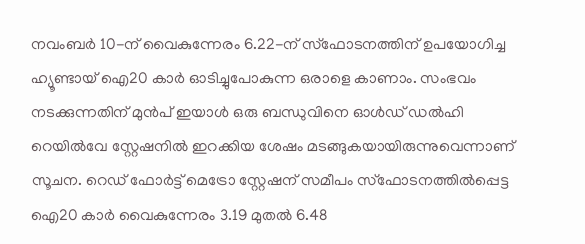നവംബര്‍ 10-ന് വൈകുന്നേരം 6.22-ന് സ്‌ഫോടനത്തിന് ഉപയോഗിച്ച ഹ്യൂണ്ടായ് ഐ20 കാര്‍ ഓടിച്ചുപോകുന്ന ഒരാളെ കാണാം. സംഭവം നടക്കുന്നതിന് മുന്‍പ് ഇയാള്‍ ഒരു ബന്ധുവിനെ ഓള്‍ഡ് ഡല്‍ഹി റെയില്‍വേ സ്റ്റേഷനില്‍ ഇറക്കിയ ശേഷം മടങ്ങുകയായിരുന്നുവെന്നാണ് സൂചന. റെഡ് ഫോര്‍ട്ട് മെട്രോ സ്റ്റേഷന് സമീപം സ്‌ഫോടനത്തില്‍പ്പെട്ട ഐ20 കാര്‍ വൈകുന്നേരം 3.19 മുതല്‍ 6.48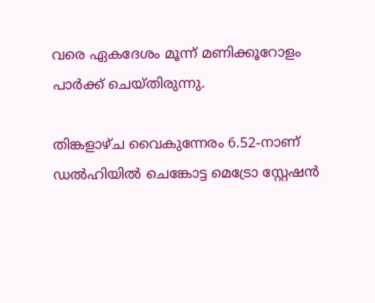വരെ ഏകദേശം മൂന്ന് മണിക്കൂറോളം പാര്‍ക്ക് ചെയ്തിരുന്നു.

തിങ്കളാഴ്ച വൈകുന്നേരം 6.52-നാണ് ഡല്‍ഹിയില്‍ ചെങ്കോട്ട മെട്രോ സ്റ്റേഷന്‍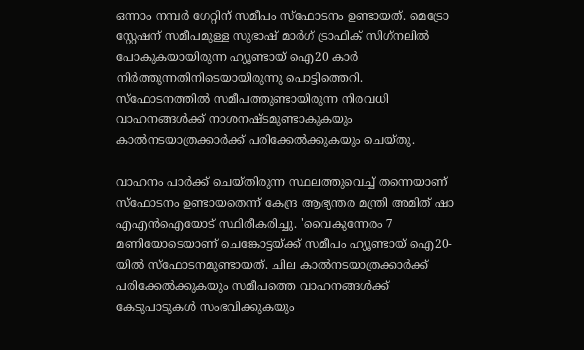ഒന്നാം നമ്പര്‍ ഗേറ്റിന് സമീപം സ്‌ഫോടനം ഉണ്ടായത്. മെട്രോ സ്റ്റേഷന് സമീപമുള്ള സുഭാഷ് മാര്‍ഗ് ട്രാഫിക് സിഗ്‌നലില്‍ പോകുകയായിരുന്ന ഹ്യൂണ്ടായ് ഐ20 കാര്‍ നിര്‍ത്തുന്നതിനിടെയായിരുന്നു പൊട്ടിത്തെറി. സ്‌ഫോടനത്തില്‍ സമീപത്തുണ്ടായിരുന്ന നിരവധി വാഹനങ്ങള്‍ക്ക് നാശനഷ്ടമുണ്ടാകുകയും കാല്‍നടയാത്രക്കാര്‍ക്ക് പരിക്കേല്‍ക്കുകയും ചെയ്തു.

വാഹനം പാര്‍ക്ക് ചെയ്തിരുന്ന സ്ഥലത്തുവെച്ച് തന്നെയാണ് സ്‌ഫോടനം ഉണ്ടായതെന്ന് കേന്ദ്ര ആഭ്യന്തര മന്ത്രി അമിത് ഷാ എഎന്‍ഐയോട് സ്ഥിരീകരിച്ചു. 'വൈകുന്നേരം 7 മണിയോടെയാണ് ചെങ്കോട്ടയ്ക്ക് സമീപം ഹ്യൂണ്ടായ് ഐ20-യില്‍ സ്‌ഫോടനമുണ്ടായത്. ചില കാല്‍നടയാത്രക്കാര്‍ക്ക് പരിക്കേല്‍ക്കുകയും സമീപത്തെ വാഹനങ്ങള്‍ക്ക് കേടുപാടുകള്‍ സംഭവിക്കുകയും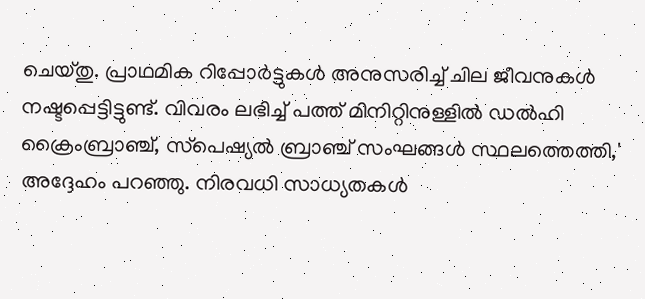ചെയ്തു. പ്രാഥമിക റിപ്പോര്‍ട്ടുകള്‍ അനുസരിച്ച് ചില ജീവനുകള്‍ നഷ്ടപ്പെട്ടിട്ടുണ്ട്. വിവരം ലഭിച്ച് പത്ത് മിനിറ്റിനുള്ളില്‍ ഡല്‍ഹി ക്രൈംബ്രാഞ്ച്, സ്‌പെഷ്യല്‍ ബ്രാഞ്ച് സംഘങ്ങള്‍ സ്ഥലത്തെത്തി,' അദ്ദേഹം പറഞ്ഞു. നിരവധി സാധ്യതകള്‍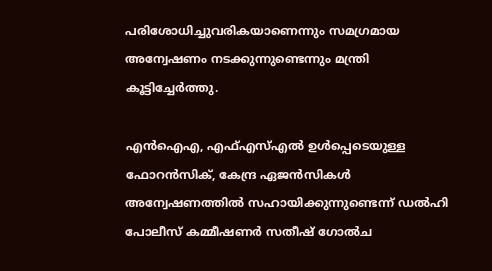പരിശോധിച്ചുവരികയാണെന്നും സമഗ്രമായ അന്വേഷണം നടക്കുന്നുണ്ടെന്നും മന്ത്രി കൂട്ടിച്ചേര്‍ത്തു.

എന്‍ഐഎ, എഫ്എസ്എല്‍ ഉള്‍പ്പെടെയുള്ള ഫോറന്‍സിക്, കേന്ദ്ര ഏജന്‍സികള്‍ അന്വേഷണത്തില്‍ സഹായിക്കുന്നുണ്ടെന്ന് ഡല്‍ഹി പോലീസ് കമ്മീഷണര്‍ സതീഷ് ഗോല്‍ച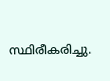സ്ഥിരീകരിച്ചു.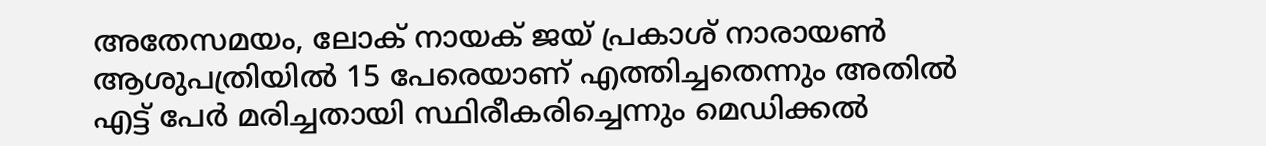അതേസമയം, ലോക് നായക് ജയ് പ്രകാശ് നാരായണ്‍ ആശുപത്രിയില്‍ 15 പേരെയാണ് എത്തിച്ചതെന്നും അതില്‍ എട്ട് പേര്‍ മരിച്ചതായി സ്ഥിരീകരിച്ചെന്നും മെഡിക്കല്‍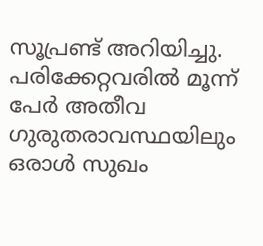സൂപ്രണ്ട് അറിയിച്ചു. പരിക്കേറ്റവരില്‍ മൂന്ന് പേര്‍ അതീവ ഗുരുതരാവസ്ഥയിലും ഒരാള്‍ സുഖം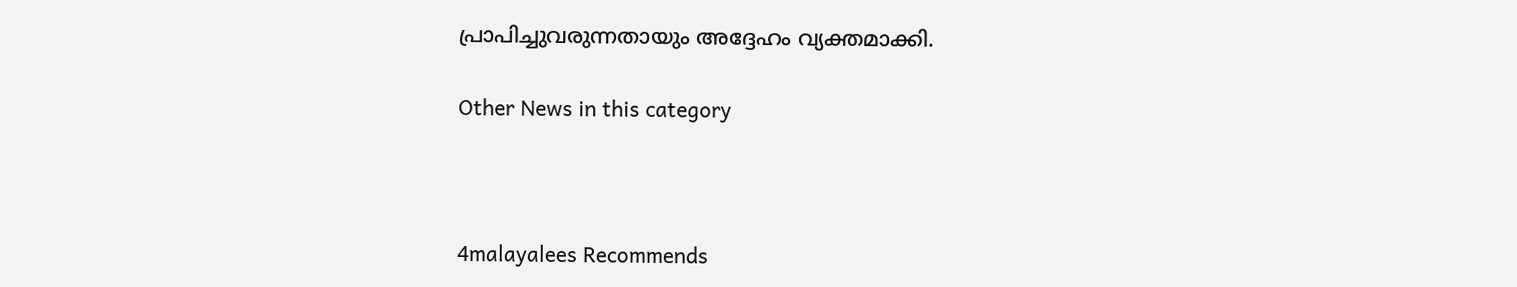പ്രാപിച്ചുവരുന്നതായും അദ്ദേഹം വ്യക്തമാക്കി.

Other News in this category



4malayalees Recommends